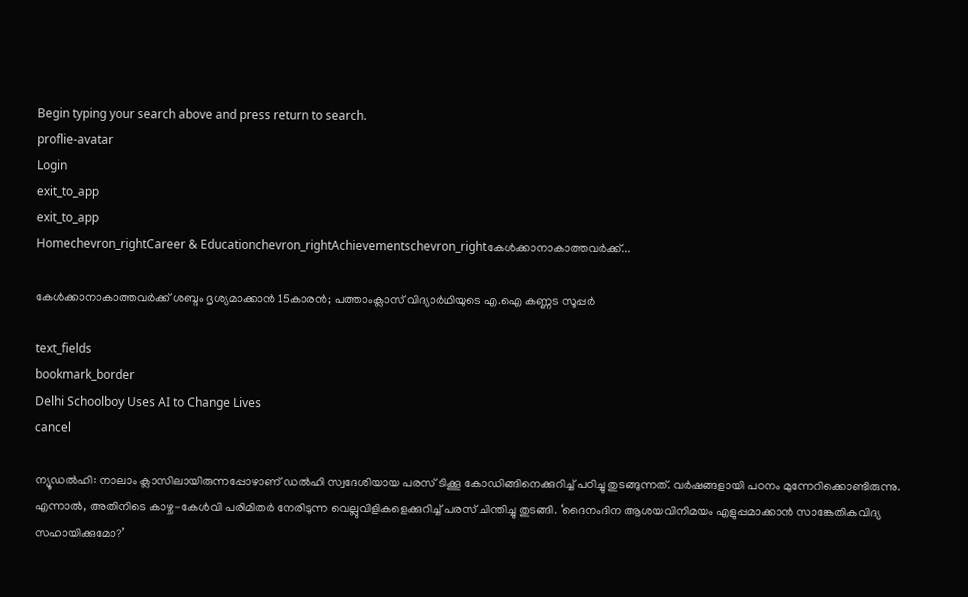Begin typing your search above and press return to search.
proflie-avatar
Login
exit_to_app
exit_to_app
Homechevron_rightCareer & Educationchevron_rightAchievementschevron_rightകേൾക്കാനാകാത്തവർക്ക്...

കേൾക്കാനാകാത്തവർക്ക് ശബ്ദം ദൃശ്യമാക്കാൻ 15കാരൻ; പത്താംക്ലാസ് വിദ്യാർഥിയുടെ എ.ഐ കണ്ണട സൂപ്പർ

text_fields
bookmark_border
Delhi Schoolboy Uses AI to Change Lives
cancel

ന്യൂഡൽഹി: നാലാം ക്ലാസിലായിരുന്നപ്പോഴാണ് ഡൽഹി സ്വദേശിയായ പരസ് ടിക്കൂ കോഡിങ്ങിനെക്കുറിച്ച് പഠിച്ചു തുടങ്ങുന്നത്. വർഷങ്ങളായി പഠനം മുന്നേറിക്കൊണ്ടിരുന്നു. എന്നാൽ, അതിനിടെ കാഴ്ച-കേൾവി പരിമിതർ നേരിടുന്ന വെല്ലുവിളികളെക്കുറിച്ച് പരസ് ചിന്തിച്ചു തുടങ്ങി. ‘ദൈനംദിന ആശയവിനിമയം എളുപ്പമാക്കാൻ സാങ്കേതികവിദ്യ സഹായിക്കുമോ?’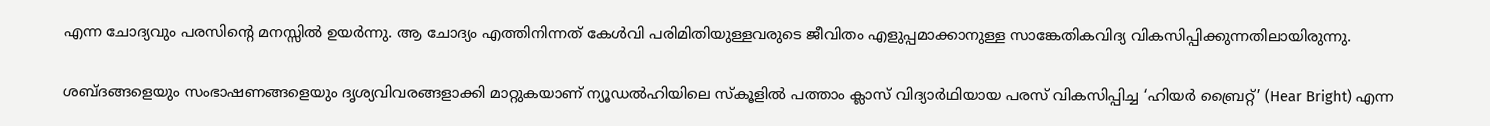എന്ന ചോദ്യവും പരസിന്റെ മനസ്സിൽ ഉയർന്നു. ആ ചോദ്യം എത്തിനിന്നത് കേൾവി പരിമിതിയുള്ളവരുടെ ജീവിതം എളുപ്പമാക്കാനുള്ള സാങ്കേതികവിദ്യ വികസിപ്പിക്കുന്നതിലായിരുന്നു.

ശബ്ദങ്ങളെയും സംഭാഷണങ്ങളെയും ദൃശ്യവിവരങ്ങളാക്കി മാറ്റുകയാണ് ന്യൂഡൽഹിയിലെ സ്കൂളിൽ പത്താം ക്ലാസ് വിദ്യാർഥിയായ പരസ് വികസിപ്പിച്ച ‘ഹിയർ ബ്രൈറ്റ്’ (Hear Bright) എന്ന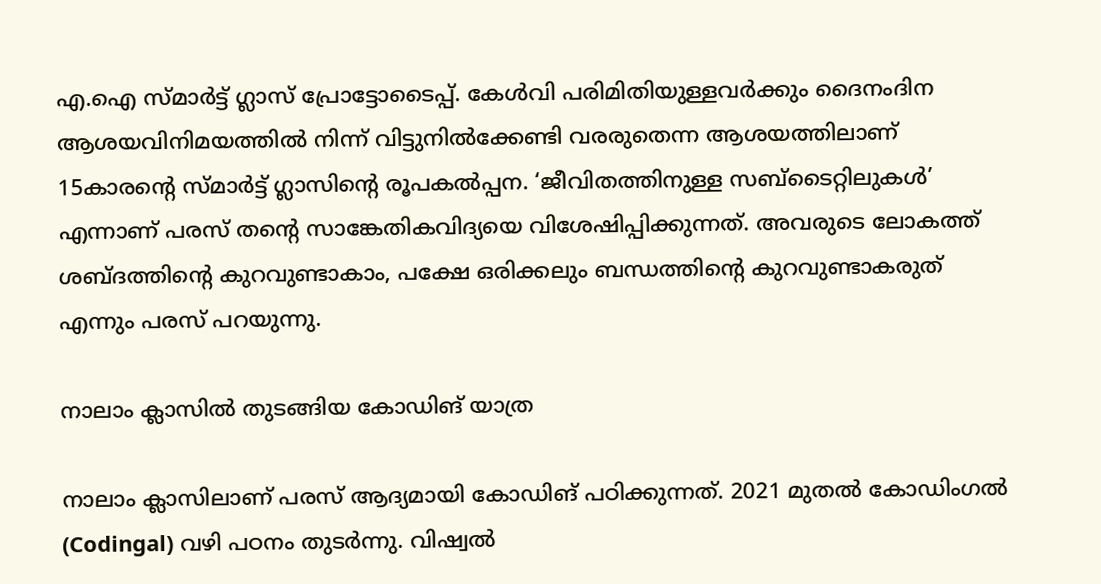എ.ഐ സ്മാർട്ട് ഗ്ലാസ് പ്രോട്ടോടൈപ്പ്. കേൾവി പരിമിതിയുള്ളവർക്കും ദൈനംദിന ആശയവിനിമയത്തിൽ നിന്ന് വിട്ടുനിൽക്കേണ്ടി വരരുതെന്ന ആശയത്തിലാണ് 15കാരന്റെ സ്മാർട്ട് ഗ്ലാസിന്റെ രൂപകൽപ്പന. ‘ജീവിതത്തിനുള്ള സബ്ടൈറ്റിലുകൾ’ എന്നാണ് പരസ് തന്റെ സാങ്കേതികവിദ്യയെ വിശേഷിപ്പിക്കുന്നത്. അവരുടെ ലോകത്ത് ശബ്ദത്തിന്റെ കുറവുണ്ടാകാം, പക്ഷേ ഒരിക്കലും ബന്ധത്തിന്റെ കുറവുണ്ടാകരുത് എന്നും പരസ് പറയുന്നു.

നാലാം ക്ലാസിൽ തുടങ്ങിയ കോഡിങ് യാത്ര

നാലാം ക്ലാസിലാണ് പരസ് ആദ്യമായി കോഡിങ് പഠിക്കുന്നത്. 2021 മുതൽ കോഡിംഗൽ (Codingal) വഴി പഠനം തുടർന്നു. വിഷ്വൽ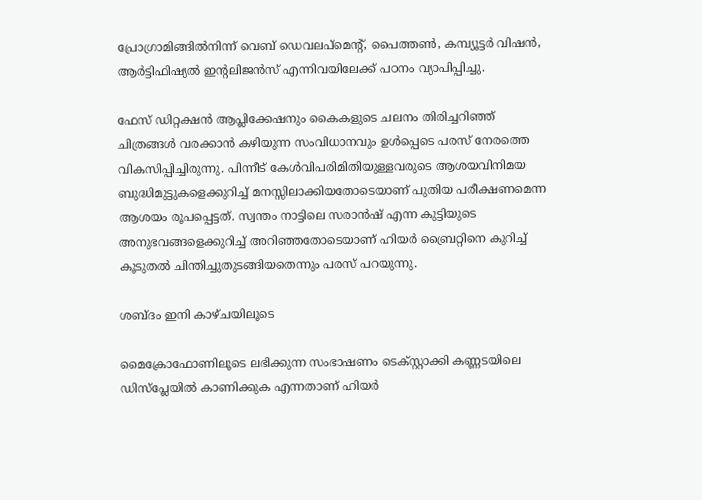പ്രോഗ്രാമിങ്ങിൽനിന്ന് വെബ് ഡെവലപ്മെന്റ്, പൈത്തൺ, കമ്പ്യൂട്ടർ വിഷൻ, ആർട്ടിഫിഷ്യൽ ഇന്റലിജൻസ് എന്നിവയിലേക്ക് പഠനം വ്യാപിപ്പിച്ചു.

ഫേസ് ഡിറ്റക്ഷൻ ആപ്ലിക്കേഷനും കൈകളുടെ ചലനം തിരിച്ചറിഞ്ഞ് ചിത്രങ്ങൾ വരക്കാൻ കഴിയുന്ന സംവിധാനവും ഉൾപ്പെടെ പരസ് നേരത്തെ വികസിപ്പിച്ചിരുന്നു. പിന്നീട് കേൾവിപരിമിതിയുള്ളവരുടെ ആശയവിനിമയ ബുദ്ധിമുട്ടുകളെക്കുറിച്ച് മനസ്സിലാക്കിയതോടെയാണ് പുതിയ പരീക്ഷണമെന്ന ആശയം രൂപപ്പെട്ടത്. സ്വന്തം നാട്ടിലെ സരാൻഷ് എന്ന കുട്ടിയുടെ അനുഭവങ്ങളെക്കുറിച്ച് അറിഞ്ഞതോടെയാണ് ഹിയർ ബ്രൈറ്റിനെ കുറിച്ച് കൂടുതൽ ചിന്തിച്ചുതുടങ്ങിയതെന്നും പരസ് പറയുന്നു.

ശബ്ദം ഇനി കാഴ്ചയിലൂടെ

മൈക്രോഫോണിലൂടെ ലഭിക്കുന്ന സംഭാഷണം ടെക്സ്റ്റാക്കി കണ്ണടയിലെ ഡിസ്‍പ്ലേയിൽ കാണിക്കുക എന്നതാണ് ഹിയർ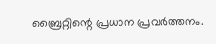ബ്രൈറ്റിന്റെ പ്രധാന പ്രവർത്തനം.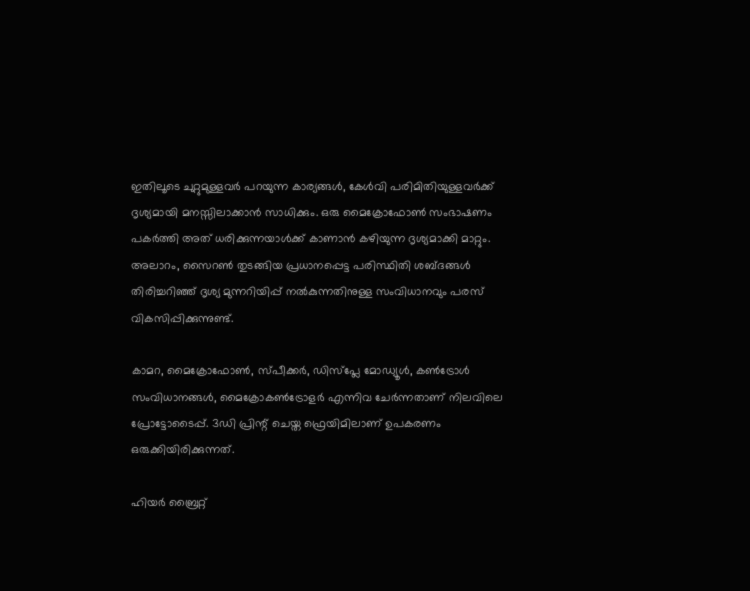ഇതിലൂടെ ചുറ്റുമുള്ളവർ പറയുന്ന കാര്യങ്ങൾ, കേൾവി പരിമിതിയുള്ളവർക്ക് ദൃശ്യമായി മനസ്സിലാക്കാൻ സാധിക്കും. ഒരു മൈക്രോഫോൺ സംഭാഷണം പകർത്തി അത് ധരിക്കുന്നയാൾക്ക് കാണാൻ കഴിയുന്ന ദൃശ്യമാക്കി മാറ്റും. അലാറം, സൈറൺ തുടങ്ങിയ പ്രധാനപ്പെട്ട പരിസ്ഥിതി ശബ്ദങ്ങൾ തിരിച്ചറിഞ്ഞ് ദൃശ്യ മുന്നറിയിപ്പ് നൽകുന്നതിനുള്ള സംവിധാനവും പരസ് വികസിപ്പിക്കുന്നുണ്ട്.

കാമറ, മൈക്രോഫോൺ, സ്പീക്കർ, ഡിസ്‍പ്ലേ മോഡ്യൂൾ, കൺട്രോൾ സംവിധാനങ്ങൾ, മൈക്രോകൺട്രോളർ എന്നിവ ചേർന്നതാണ് നിലവിലെ പ്രോട്ടോടൈപ്പ്. 3ഡി പ്രിന്റ് ചെയ്ത ഫ്രെയിമിലാണ് ഉപകരണം ഒരുക്കിയിരിക്കുന്നത്.

ഹിയർ ബ്രൈറ്റ്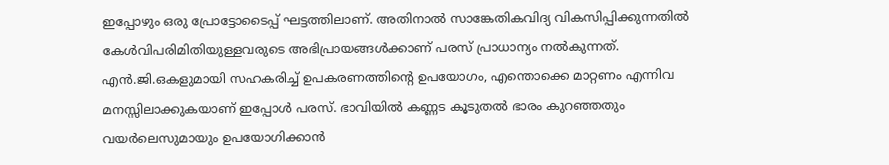ഇപ്പോഴും ഒരു പ്രോട്ടോടൈപ്പ് ഘട്ടത്തിലാണ്. അതിനാൽ സാങ്കേതികവിദ്യ വികസിപ്പിക്കുന്നതിൽ കേൾവിപരിമിതിയുള്ളവരുടെ അഭിപ്രായങ്ങൾക്കാണ് പരസ് പ്രാധാന്യം നൽകുന്നത്. എൻ.ജി.ഒകളുമായി സഹകരിച്ച് ഉപകരണത്തിന്റെ ഉപയോഗം, എന്തൊക്കെ മാറ്റണം എന്നിവ മനസ്സിലാക്കുകയാണ് ഇപ്പോൾ പരസ്. ഭാവിയിൽ കണ്ണട കൂടുതൽ ഭാരം കുറഞ്ഞതും വയർലെസുമായും ഉപയോഗിക്കാൻ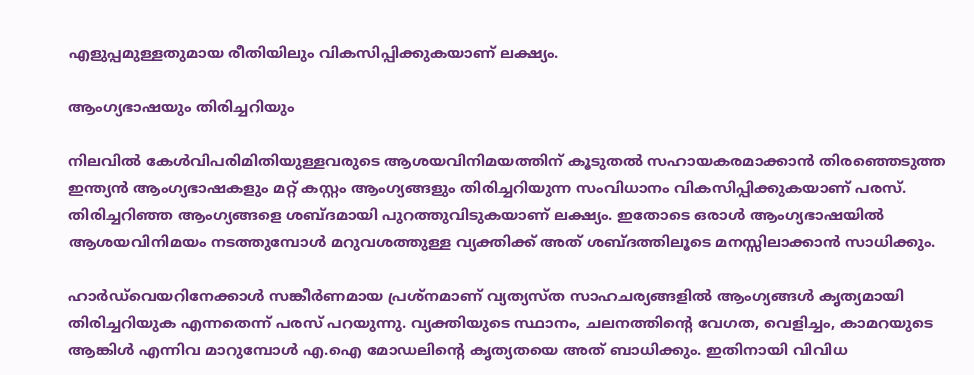എളുപ്പമുള്ളതുമായ രീതിയിലും വികസിപ്പിക്കുകയാണ് ലക്ഷ്യം.

ആംഗ്യഭാഷയും തിരിച്ചറിയും

നിലവിൽ കേൾവിപരിമിതിയുള്ളവരുടെ ആശയവിനിമയത്തിന് കൂടുതൽ സഹായകരമാക്കാൻ തിരഞ്ഞെടുത്ത ഇന്ത്യൻ ആംഗ്യഭാഷകളും മറ്റ് കസ്റ്റം ആംഗ്യങ്ങളും തിരിച്ചറിയുന്ന സംവിധാനം വികസിപ്പിക്കുകയാണ് പരസ്. തിരിച്ചറിഞ്ഞ ആംഗ്യങ്ങളെ ശബ്ദമായി പുറത്തുവിടുകയാണ് ലക്ഷ്യം. ഇതോടെ ഒരാൾ ആംഗ്യഭാഷയിൽ ആശയവിനിമയം നടത്തുമ്പോൾ മറുവശത്തുള്ള വ്യക്തിക്ക് അത് ശബ്ദത്തിലൂടെ മനസ്സിലാക്കാൻ സാധിക്കും.

ഹാർഡ്‌വെയറിനേക്കാൾ സങ്കീർണമായ പ്രശ്നമാണ് വ്യത്യസ്ത സാഹചര്യങ്ങളിൽ ആംഗ്യങ്ങൾ കൃത്യമായി തിരിച്ചറിയുക എന്നതെന്ന് പരസ് പറയുന്നു. വ്യക്തിയുടെ സ്ഥാനം, ചലനത്തിന്റെ വേഗത, വെളിച്ചം, കാമറയുടെ ആങ്കിൾ എന്നിവ മാറുമ്പോൾ എ.ഐ മോഡലിന്റെ കൃത്യതയെ അത് ബാധിക്കും. ഇതിനായി വിവിധ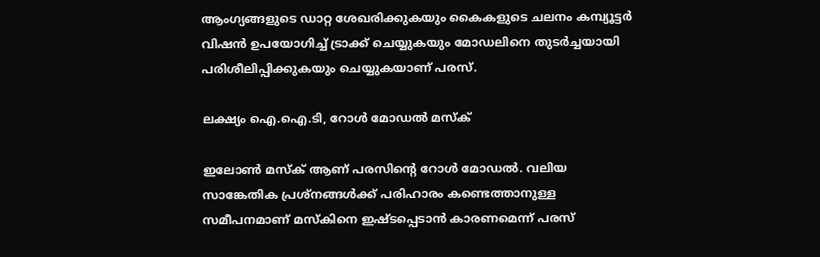ആംഗ്യങ്ങളുടെ ഡാറ്റ ശേഖരിക്കുകയും കൈകളുടെ ചലനം കമ്പ്യൂട്ടർ വിഷൻ ഉപയോഗിച്ച് ട്രാക്ക് ചെയ്യുകയും മോഡലിനെ തുടർച്ചയായി പരിശീലിപ്പിക്കുകയും ചെയ്യുകയാണ് പരസ്.

ലക്ഷ്യം ഐ.ഐ.ടി, റോൾ മോഡൽ മസ്ക്

ഇലോൺ മസ്ക് ആണ് പരസിന്റെ റോൾ മോഡൽ. വലിയ സാങ്കേതിക പ്രശ്നങ്ങൾക്ക് പരിഹാരം കണ്ടെത്താനുള്ള സമീപനമാണ് മസ്കിനെ ഇഷ്ടപ്പെടാൻ കാരണമെന്ന് പരസ്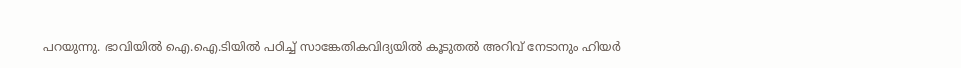പറയുന്നു. ഭാവിയിൽ ഐ.ഐ.ടിയിൽ പഠിച്ച് സാങ്കേതികവിദ്യയിൽ കൂടുതൽ അറിവ് നേടാനും ഹിയർ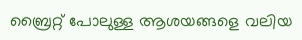ബ്രൈറ്റ് പോലുള്ള ആശയങ്ങളെ വലിയ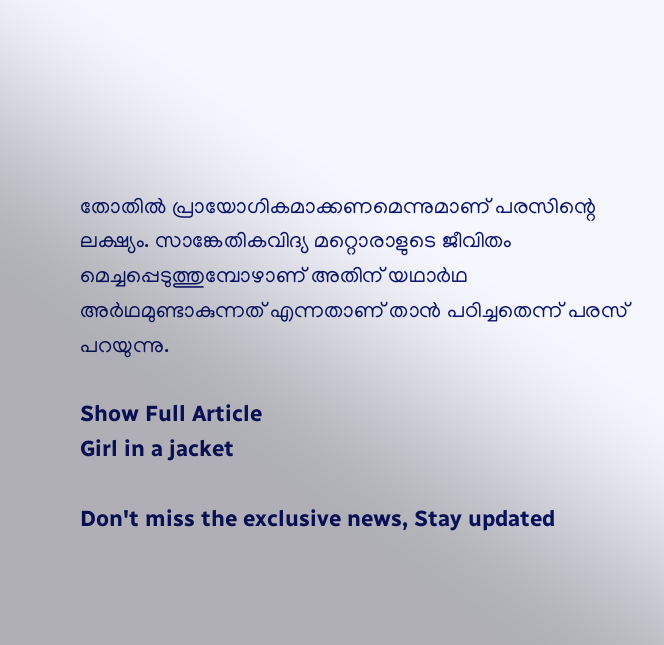തോതിൽ പ്രായോഗികമാക്കണമെന്നുമാണ് പരസിന്റെ ലക്ഷ്യം. സാങ്കേതികവിദ്യ മറ്റൊരാളുടെ ജീവിതം മെച്ചപ്പെടുത്തുമ്പോഴാണ് അതിന് യഥാർഥ അർഥമുണ്ടാകുന്നത് എന്നതാണ് താൻ പഠിച്ചതെന്ന് പരസ് പറയുന്നു.

Show Full Article
Girl in a jacket

Don't miss the exclusive news, Stay updated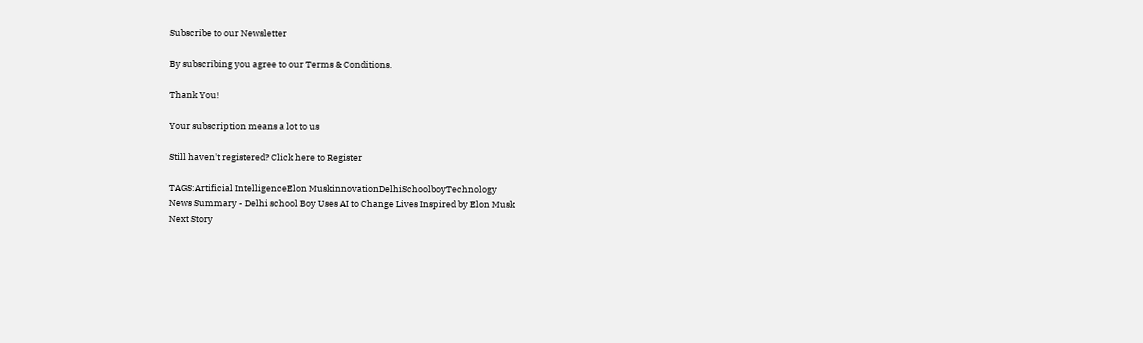Subscribe to our Newsletter

By subscribing you agree to our Terms & Conditions.

Thank You!

Your subscription means a lot to us

Still haven't registered? Click here to Register

TAGS:Artificial IntelligenceElon MuskinnovationDelhiSchoolboyTechnology
News Summary - Delhi school Boy Uses AI to Change Lives Inspired by Elon Musk
Next Story